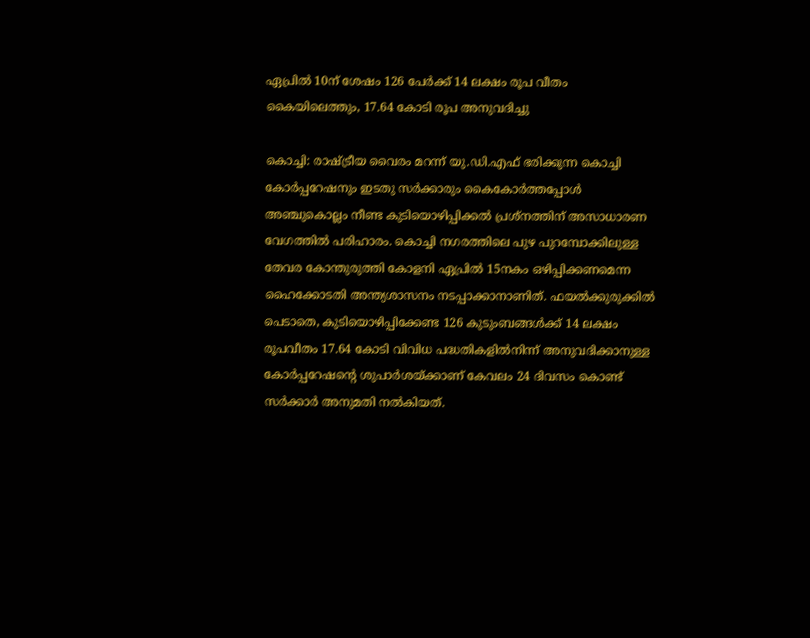ഏപ്രിൽ 10ന് ശേഷം 126 പേർക്ക് 14 ലക്ഷം രൂപ വീതം കൈയിലെത്തും, 17.64 കോടി രൂപ അനുവദിച്ചു

കൊച്ചി: രാഷ്ട്രീയ വൈരം മറന്ന് യു.ഡി.എഫ് ഭരിക്കുന്ന കൊച്ചി കോർപ്പറേഷനും ഇടതു സർക്കാരും കൈകോർത്തപ്പോൾ അഞ്ചുകൊല്ലം നീണ്ട കുടിയൊഴിപ്പിക്കൽ പ്രശ്നത്തിന് അസാധാരണ വേഗത്തിൽ പരിഹാരം. കൊച്ചി നഗരത്തിലെ പുഴ പുറമ്പോക്കിലുള്ള തേവര കോന്തുരുത്തി കോളനി ഏപ്രിൽ 15നകം ഒഴിപ്പിക്കണമെന്ന ഹൈക്കോടതി അന്ത്യശാസനം നടപ്പാക്കാനാണിത്. ഫയൽക്കുരുക്കിൽ പെടാതെ, കുടിയൊഴിപ്പിക്കേണ്ട 126 കുടുംബങ്ങൾക്ക് 14 ലക്ഷം രൂപവീതം 17.64 കോടി വിവിധ പദ്ധതികളിൽനിന്ന് അനുവദിക്കാനുള്ള കോർപ്പറേഷന്റെ ശുപാർശയ്ക്കാണ് കേവലം 24 ദിവസം കൊണ്ട് സർക്കാർ അനുമതി നൽകിയത്.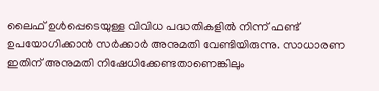ലൈഫ് ഉൾപ്പെടെയുള്ള വിവിധ പദ്ധതികളിൽ നിന്ന് ഫണ്ട് ഉപയോഗിക്കാൻ സർക്കാർ അനുമതി വേണ്ടിയിരുന്നു. സാധാരണ ഇതിന് അനുമതി നിഷേധിക്കേണ്ടതാണെങ്കിലും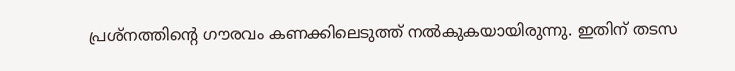പ്രശ്നത്തിന്റെ ഗൗരവം കണക്കിലെടുത്ത് നൽകുകയായിരുന്നു. ഇതിന് തടസ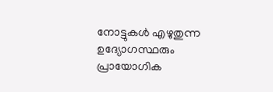നോട്ടുകൾ എഴുതുന്ന ഉദ്യോഗസ്ഥരും പ്രായോഗിക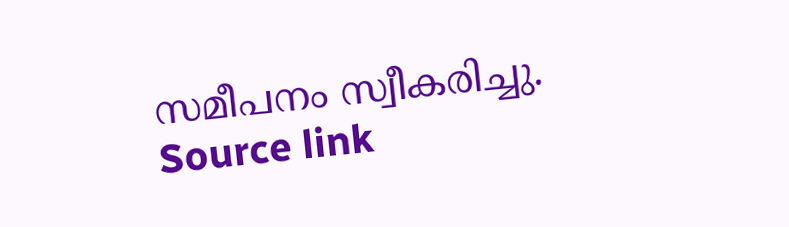സമീപനം സ്വീകരിച്ചു.
Source link